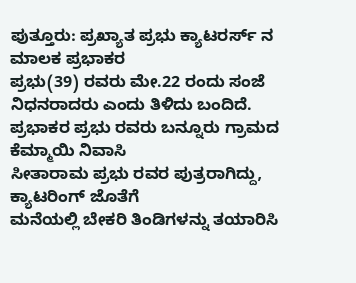ಪುತ್ತೂರು: ಪ್ರಖ್ಯಾತ ಪ್ರಭು ಕ್ಯಾಟರರ್ಸ್ ನ ಮಾಲಕ ಪ್ರಭಾಕರ
ಪ್ರಭು(39) ರವರು ಮೇ.22 ರಂದು ಸಂಜೆ ನಿಧನರಾದರು ಎಂದು ತಿಳಿದು ಬಂದಿದೆ.
ಪ್ರಭಾಕರ ಪ್ರಭು ರವರು ಬನ್ನೂರು ಗ್ರಾಮದ ಕೆಮ್ಮಾಯಿ ನಿವಾಸಿ
ಸೀತಾರಾಮ ಪ್ರಭು ರವರ ಪುತ್ರರಾಗಿದ್ದು, ಕ್ಯಾಟರಿಂಗ್ ಜೊತೆಗೆ
ಮನೆಯಲ್ಲಿ ಬೇಕರಿ ತಿಂಡಿಗಳನ್ನು ತಯಾರಿಸಿ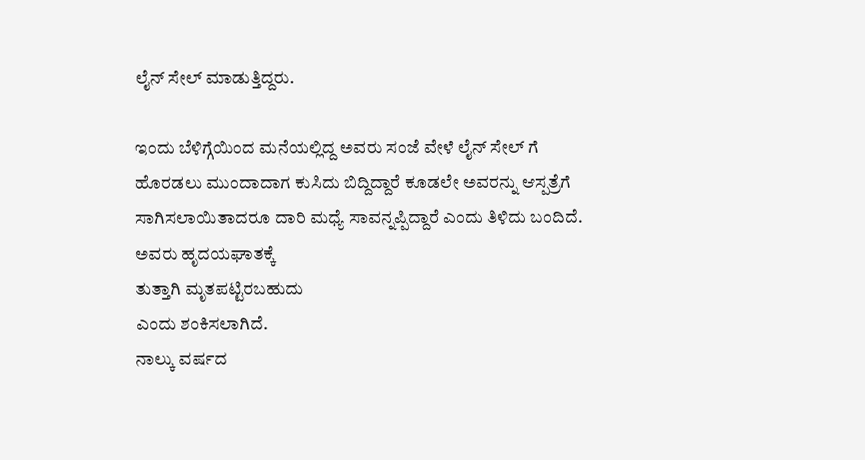ಲೈನ್ ಸೇಲ್ ಮಾಡುತ್ತಿದ್ದರು.

ಇಂದು ಬೆಳಿಗ್ಗೆಯಿಂದ ಮನೆಯಲ್ಲಿದ್ದ ಅವರು ಸಂಜೆ ವೇಳೆ ಲೈನ್ ಸೇಲ್ ಗೆ ಹೊರಡಲು ಮುಂದಾದಾಗ ಕುಸಿದು ಬಿದ್ದಿದ್ದಾರೆ ಕೂಡಲೇ ಅವರನ್ನು ಆಸ್ಪತ್ರೆಗೆ ಸಾಗಿಸಲಾಯಿತಾದರೂ ದಾರಿ ಮಧ್ಯೆ ಸಾವನ್ನಪ್ಪಿದ್ದಾರೆ ಎಂದು ತಿಳಿದು ಬಂದಿದೆ. ಅವರು ಹೃದಯಘಾತಕ್ಕೆ
ತುತ್ತಾಗಿ ಮೃತಪಟ್ಟಿರಬಹುದು
ಎಂದು ಶಂಕಿಸಲಾಗಿದೆ.
ನಾಲ್ಕು ವರ್ಷದ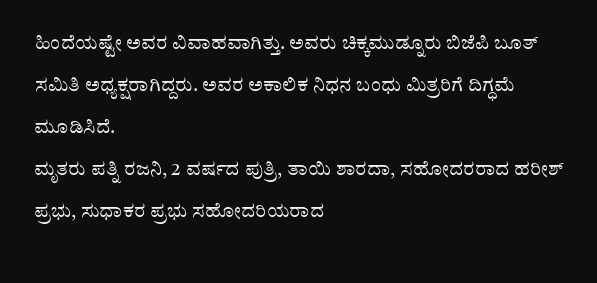ಹಿಂದೆಯಷ್ಟೇ ಅವರ ವಿವಾಹವಾಗಿತ್ತು. ಅವರು ಚಿಕ್ಕಮುಡ್ನೂರು ಬಿಜೆಪಿ ಬೂತ್ ಸಮಿತಿ ಅಧ್ಯಕ್ಷರಾಗಿದ್ದರು. ಅವರ ಅಕಾಲಿಕ ನಿಧನ ಬಂಧು ಮಿತ್ರರಿಗೆ ದಿಗ್ಧಮೆ ಮೂಡಿಸಿದೆ.
ಮೃತರು ಪತ್ನಿ ರಜನಿ, 2 ವರ್ಷದ ಪುತ್ರಿ, ತಾಯಿ ಶಾರದಾ, ಸಹೋದರರಾದ ಹರೀಶ್ ಪ್ರಭು, ಸುಧಾಕರ ಪ್ರಭು ಸಹೋದರಿಯರಾದ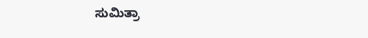ಸುಮಿತ್ರಾ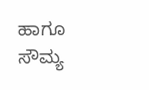ಹಾಗೂ ಸೌಮ್ಯ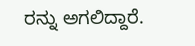ರನ್ನು ಅಗಲಿದ್ದಾರೆ.